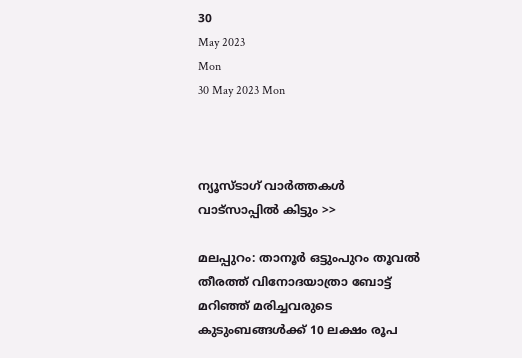30
May 2023
Mon
30 May 2023 Mon



ന്യൂസ്ടാഗ് വാര്‍ത്തകള്‍ വാട്‌സാപ്പില്‍ കിട്ടും >>

മലപ്പുറം: താനൂര്‍ ഒട്ടുംപുറം തൂവല്‍ തീരത്ത് വിനോദയാത്രാ ബോട്ട് മറിഞ്ഞ് മരിച്ചവരുടെ കുടുംബങ്ങള്‍ക്ക് 10 ലക്ഷം രൂപ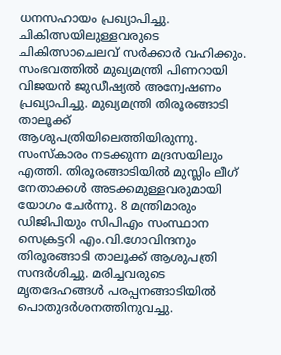ധനസഹായം പ്രഖ്യാപിച്ചു. ചികിത്സയിലുള്ളവരുടെ ചികിത്സാചെലവ് സര്‍ക്കാര്‍ വഹിക്കും. സംഭവത്തില്‍ മുഖ്യമന്ത്രി പിണറായി വിജയന്‍ ജുഡീഷ്യല്‍ അന്വേഷണം പ്രഖ്യാപിച്ചു. മുഖ്യമന്ത്രി തിരൂരങ്ങാടി താലൂക്ക് ആശുപത്രിയിലെത്തിയിരുന്നു. സംസ്‌കാരം നടക്കുന്ന മദ്രസയിലും എത്തി. തിരൂരങ്ങാടിയില്‍ മുസ്ലിം ലീഗ് നേതാക്കള്‍ അടക്കമുള്ളവരുമായി യോഗം ചേര്‍ന്നു. 8 മന്ത്രിമാരും ഡിജിപിയും സിപിഎം സംസ്ഥാന സെക്രട്ടറി എം.വി.ഗോവിന്ദനും തിരൂരങ്ങാടി താലൂക്ക് ആശുപത്രി സന്ദര്‍ശിച്ചു. മരിച്ചവരുടെ മൃതദേഹങ്ങള്‍ പരപ്പനങ്ങാടിയില്‍ പൊതുദര്‍ശനത്തിനുവച്ചു.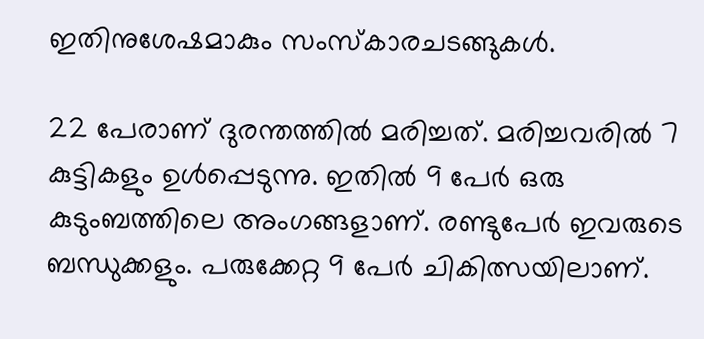ഇതിനുശേഷമാകും സംസ്‌കാരചടങ്ങുകള്‍.

22 പേരാണ് ദുരന്തത്തില്‍ മരിച്ചത്. മരിച്ചവരില്‍ 7 കുട്ടികളും ഉള്‍പ്പെടുന്നു. ഇതില്‍ 9 പേര്‍ ഒരു കുടുംബത്തിലെ അംഗങ്ങളാണ്. രണ്ടുപേര്‍ ഇവരുടെ ബന്ധുക്കളും. പരുക്കേറ്റ 9 പേര്‍ ചികിത്സയിലാണ്.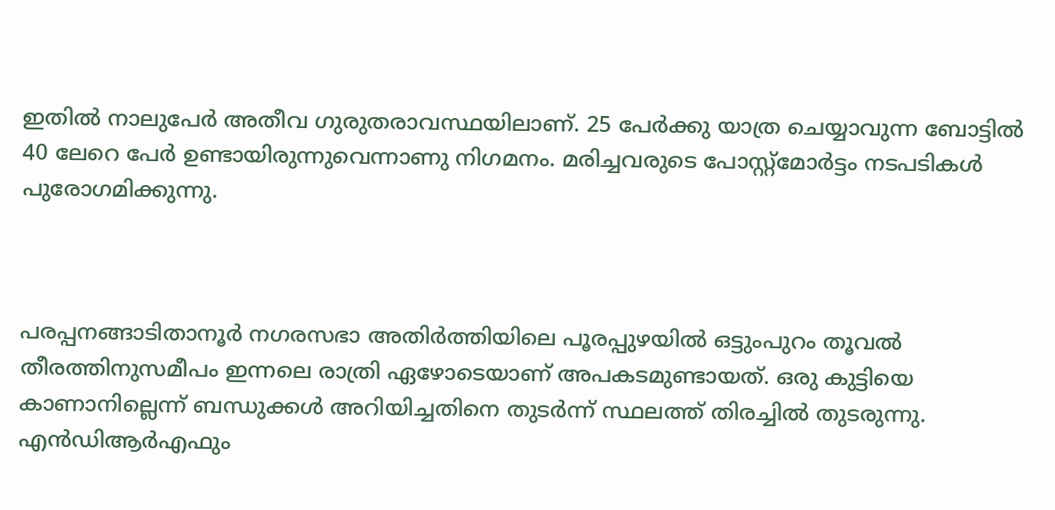ഇതില്‍ നാലുപേര്‍ അതീവ ഗുരുതരാവസ്ഥയിലാണ്. 25 പേര്‍ക്കു യാത്ര ചെയ്യാവുന്ന ബോട്ടില്‍ 40 ലേറെ പേര്‍ ഉണ്ടായിരുന്നുവെന്നാണു നിഗമനം. മരിച്ചവരുടെ പോസ്റ്റ്‌മോര്‍ട്ടം നടപടികള്‍ പുരോഗമിക്കുന്നു.



പരപ്പനങ്ങാടിതാനൂര്‍ നഗരസഭാ അതിര്‍ത്തിയിലെ പൂരപ്പുഴയില്‍ ഒട്ടുംപുറം തൂവല്‍ തീരത്തിനുസമീപം ഇന്നലെ രാത്രി ഏഴോടെയാണ് അപകടമുണ്ടായത്. ഒരു കുട്ടിയെ കാണാനില്ലെന്ന് ബന്ധുക്കള്‍ അറിയിച്ചതിനെ തുടര്‍ന്ന് സ്ഥലത്ത് തിരച്ചില്‍ തുടരുന്നു. എന്‍ഡിആര്‍എഫും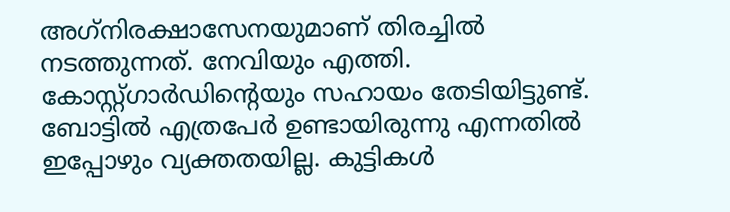അഗ്‌നിരക്ഷാസേനയുമാണ് തിരച്ചില്‍ നടത്തുന്നത്. നേവിയും എത്തി. കോസ്റ്റ്ഗാര്‍ഡിന്റെയും സഹായം തേടിയിട്ടുണ്ട്. ബോട്ടില്‍ എത്രപേര്‍ ഉണ്ടായിരുന്നു എന്നതില്‍ ഇപ്പോഴും വ്യക്തതയില്ല. കുട്ടികള്‍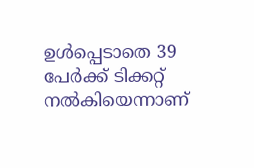ഉള്‍പ്പെടാതെ 39 പേര്‍ക്ക് ടിക്കറ്റ് നല്‍കിയെന്നാണ്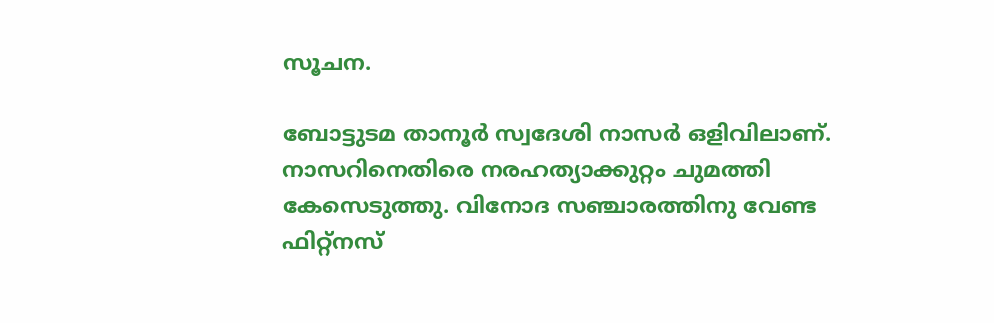സൂചന.

ബോട്ടുടമ താനൂര്‍ സ്വദേശി നാസര്‍ ഒളിവിലാണ്. നാസറിനെതിരെ നരഹത്യാക്കുറ്റം ചുമത്തി കേസെടുത്തു. വിനോദ സഞ്ചാരത്തിനു വേണ്ട ഫിറ്റ്‌നസ്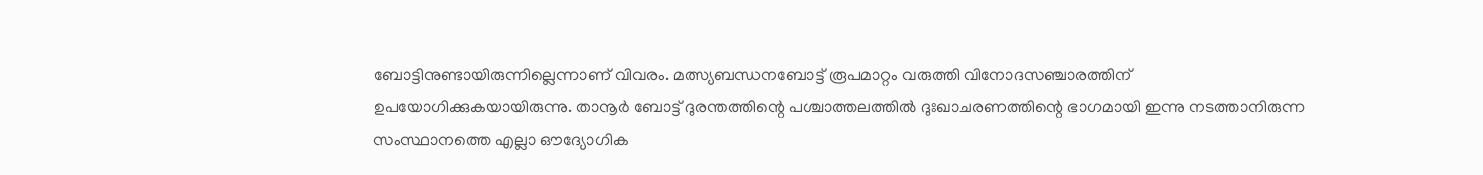ബോട്ടിനുണ്ടായിരുന്നില്ലെന്നാണ് വിവരം. മത്സ്യബന്ധനബോട്ട് രൂപമാറ്റം വരുത്തി വിനോദസഞ്ചാരത്തിന് ഉപയോഗിക്കുകയായിരുന്നു. താനൂര്‍ ബോട്ട് ദുരന്തത്തിന്റെ പശ്ചാത്തലത്തില്‍ ദുഃഖാചരണത്തിന്റെ ഭാഗമായി ഇന്നു നടത്താനിരുന്ന സംസ്ഥാനത്തെ എല്ലാ ഔദ്യോഗിക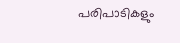പരിപാടികളും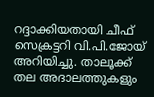റദ്ദാക്കിയതായി ചീഫ് സെക്രട്ടറി വി.പി.ജോയ് അറിയിച്ചു. താലൂക്ക് തല അദാലത്തുകളും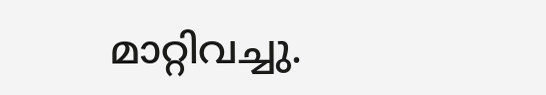മാറ്റിവച്ചു.